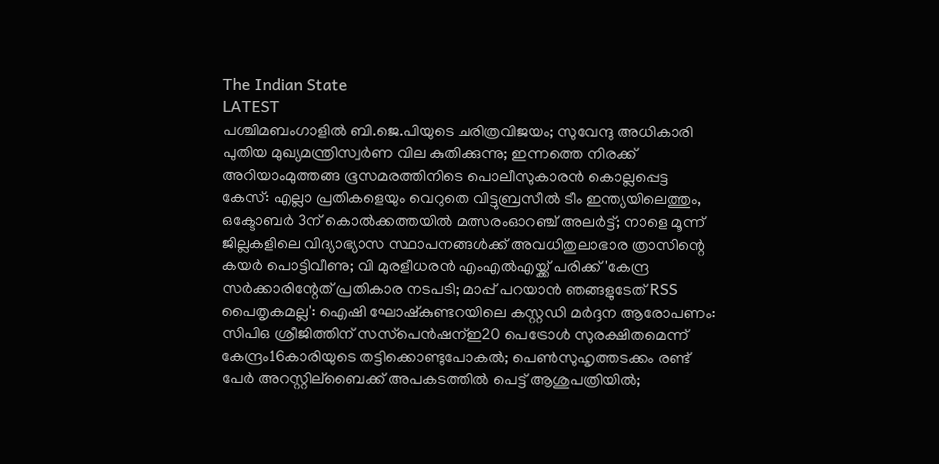The Indian State
LATEST
പശ്ചിമബംഗാളിൽ ബി.ജെ.പിയുടെ ചരിത്രവിജയം; സുവേന്ദു അധികാരി പുതിയ മുഖ്യമന്ത്രിസ്വർണ വില കുതിക്കുന്നു; ഇന്നത്തെ നിരക്ക് അറിയാംമുത്തങ്ങ ഭൂസമരത്തിനിടെ പൊലീസുകാരൻ കൊല്ലപ്പെട്ട കേസ്: എല്ലാ പ്രതികളെയും വെറുതെ വിട്ടുബ്രസീൽ ടീം ഇന്ത്യയിലെത്തും, ഒക്ടോബർ 3ന് കൊൽക്കത്തയിൽ മത്സരംഓറഞ്ച് അലർട്ട്; നാളെ മൂന്ന് ജില്ലകളിലെ വിദ്യാഭ്യാസ സ്ഥാപനങ്ങൾക്ക് അവധിതുലാഭാര ത്രാസിന്റെ കയര്‍ പൊട്ടിവീണു; വി മുരളീധരന്‍ എംഎല്‍എയ്ക്ക് പരിക്ക്'കേന്ദ്ര സർക്കാരിന്റേത് പ്രതികാര നടപടി; മാപ്പ് പറയാൻ ഞങ്ങളുടേത് RSS പൈതൃകമല്ല': ഐഷി ഘോഷ്കുണ്ടറയിലെ കസ്റ്റഡി മര്‍ദ്ദന ആരോപണം: സിപിഒ ശ്രീജിത്തിന് സസ്‌പെന്‍ഷന്ഇ20 പെട്രോൾ സുരക്ഷിതമെന്ന് കേന്ദ്രം16കാരിയുടെ തട്ടിക്കൊണ്ടുപോകല്‍; പെണ്‍സുഹൃത്തടക്കം രണ്ട് പേര്‍ അറസ്റ്റില്ബൈക്ക് അപകടത്തില്‍ പെട്ട് ആശുപത്രിയില്‍;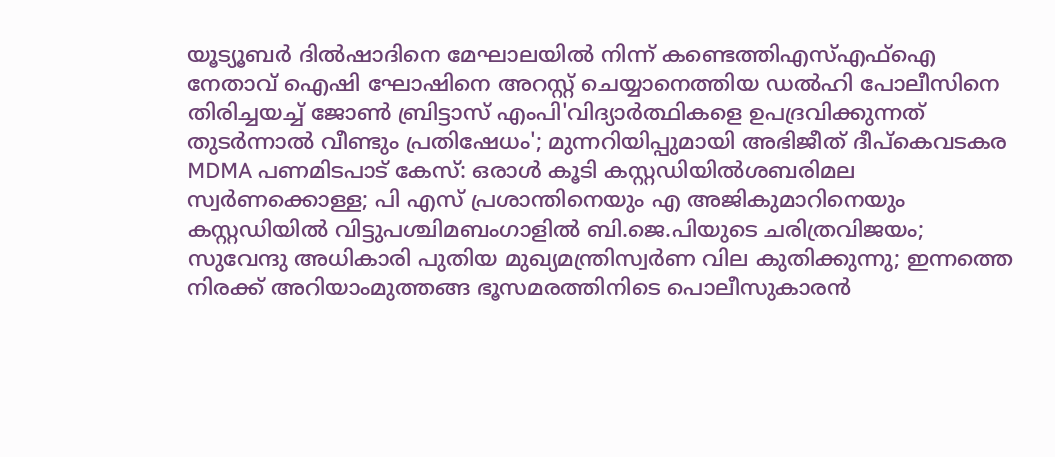യൂട്യൂബര്‍ ദില്‍ഷാദിനെ മേഘാലയില്‍ നിന്ന് കണ്ടെത്തിഎസ്എഫ്‌ഐ നേതാവ് ഐഷി ഘോഷിനെ അറസ്റ്റ് ചെയ്യാനെത്തിയ ഡൽഹി പോലീസിനെ തിരിച്ചയച്ച് ജോൺ ബ്രിട്ടാസ് എംപി'വിദ്യാർത്ഥികളെ ഉപദ്രവിക്കുന്നത് തുടർന്നാൽ വീണ്ടും പ്രതിഷേധം'; മുന്നറിയിപ്പുമായി അഭിജീത് ദീപ്കെവടകര MDMA പണമിടപാട് കേസ്: ഒരാൾ‌ കൂടി കസ്റ്റഡിയിൽശബരിമല സ്വർണക്കൊള്ള; പി എസ് പ്രശാന്തിനെയും എ അജികുമാറിനെയും കസ്റ്റഡിയിൽ വിട്ടുപശ്ചിമബംഗാളിൽ ബി.ജെ.പിയുടെ ചരിത്രവിജയം; സുവേന്ദു അധികാരി പുതിയ മുഖ്യമന്ത്രിസ്വർണ വില കുതിക്കുന്നു; ഇന്നത്തെ നിരക്ക് അറിയാംമുത്തങ്ങ ഭൂസമരത്തിനിടെ പൊലീസുകാരൻ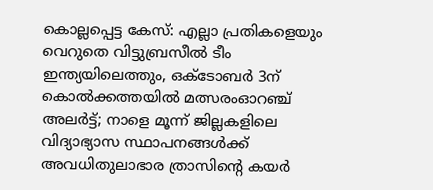കൊല്ലപ്പെട്ട കേസ്: എല്ലാ പ്രതികളെയും വെറുതെ വിട്ടുബ്രസീൽ ടീം ഇന്ത്യയിലെത്തും, ഒക്ടോബർ 3ന് കൊൽക്കത്തയിൽ മത്സരംഓറഞ്ച് അലർട്ട്; നാളെ മൂന്ന് ജില്ലകളിലെ വിദ്യാഭ്യാസ സ്ഥാപനങ്ങൾക്ക് അവധിതുലാഭാര ത്രാസിന്റെ കയര്‍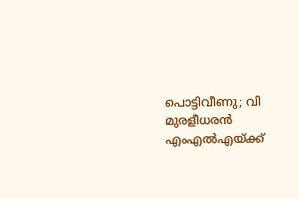പൊട്ടിവീണു; വി മുരളീധരന്‍ എംഎല്‍എയ്ക്ക്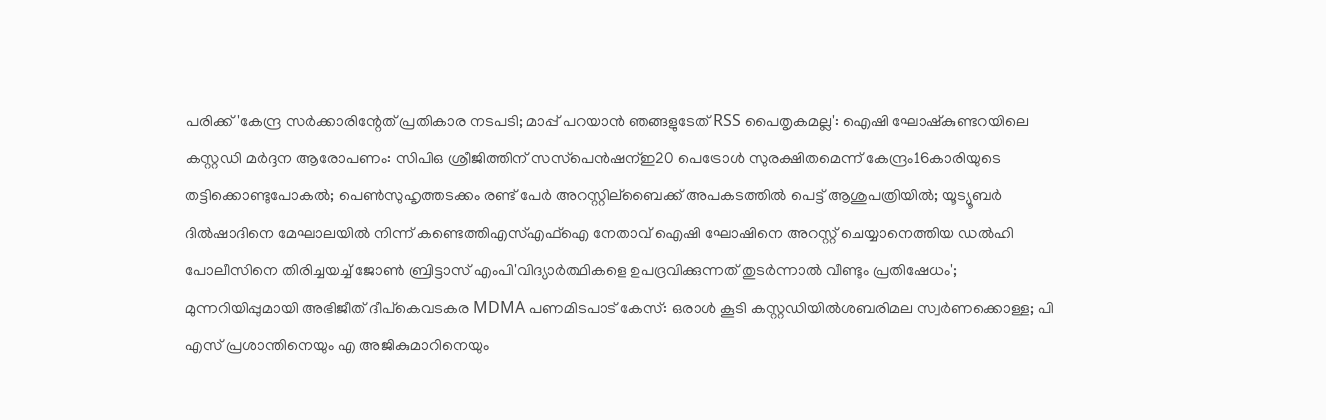പരിക്ക്'കേന്ദ്ര സർക്കാരിന്റേത് പ്രതികാര നടപടി; മാപ്പ് പറയാൻ ഞങ്ങളുടേത് RSS പൈതൃകമല്ല': ഐഷി ഘോഷ്കുണ്ടറയിലെ കസ്റ്റഡി മര്‍ദ്ദന ആരോപണം: സിപിഒ ശ്രീജിത്തിന് സസ്‌പെന്‍ഷന്ഇ20 പെട്രോൾ സുരക്ഷിതമെന്ന് കേന്ദ്രം16കാരിയുടെ തട്ടിക്കൊണ്ടുപോകല്‍; പെണ്‍സുഹൃത്തടക്കം രണ്ട് പേര്‍ അറസ്റ്റില്ബൈക്ക് അപകടത്തില്‍ പെട്ട് ആശുപത്രിയില്‍; യൂട്യൂബര്‍ ദില്‍ഷാദിനെ മേഘാലയില്‍ നിന്ന് കണ്ടെത്തിഎസ്എഫ്‌ഐ നേതാവ് ഐഷി ഘോഷിനെ അറസ്റ്റ് ചെയ്യാനെത്തിയ ഡൽഹി പോലീസിനെ തിരിച്ചയച്ച് ജോൺ ബ്രിട്ടാസ് എംപി'വിദ്യാർത്ഥികളെ ഉപദ്രവിക്കുന്നത് തുടർന്നാൽ വീണ്ടും പ്രതിഷേധം'; മുന്നറിയിപ്പുമായി അഭിജീത് ദീപ്കെവടകര MDMA പണമിടപാട് കേസ്: ഒരാൾ‌ കൂടി കസ്റ്റഡിയിൽശബരിമല സ്വർണക്കൊള്ള; പി എസ് പ്രശാന്തിനെയും എ അജികുമാറിനെയും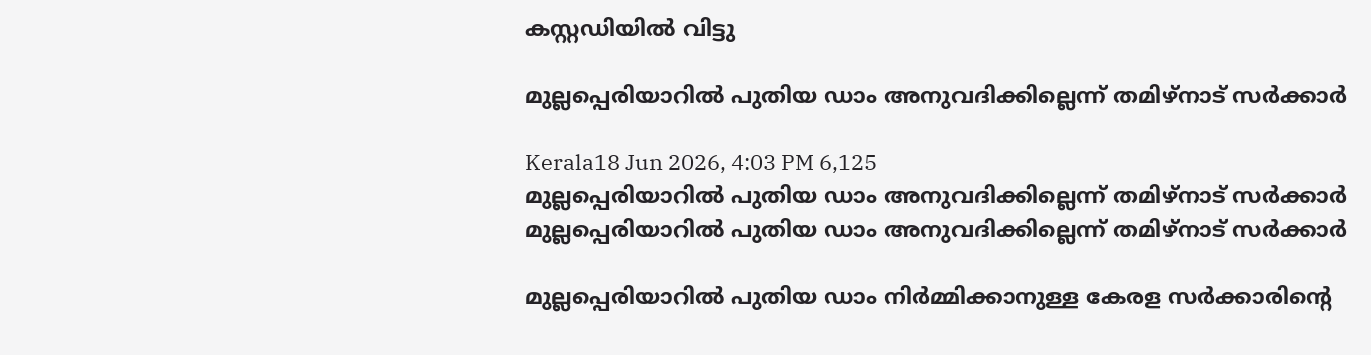കസ്റ്റഡിയിൽ വിട്ടു

മുല്ലപ്പെരിയാറിൽ പുതിയ ഡാം അനുവദിക്കില്ലെന്ന് തമിഴ്‌നാട് സർക്കാർ

Kerala18 Jun 2026, 4:03 PM 6,125
മുല്ലപ്പെരിയാറിൽ പുതിയ ഡാം അനുവദിക്കില്ലെന്ന് തമിഴ്‌നാട് സർക്കാർ
മുല്ലപ്പെരിയാറിൽ പുതിയ ഡാം അനുവദിക്കില്ലെന്ന് തമിഴ്‌നാട് സർക്കാർ

മുല്ലപ്പെരിയാറിൽ പുതിയ ഡാം നിർമ്മിക്കാനുള്ള കേരള സർക്കാരിന്റെ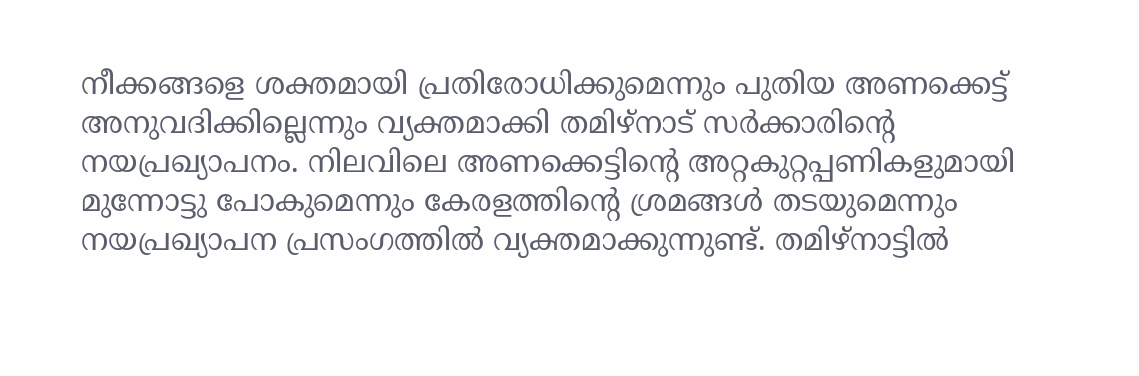നീക്കങ്ങളെ ശക്തമായി പ്രതിരോധിക്കുമെന്നും പുതിയ അണക്കെട്ട് അനുവദിക്കില്ലെന്നും വ്യക്തമാക്കി തമിഴ്‌നാട് സർക്കാരിന്റെ നയപ്രഖ്യാപനം. നിലവിലെ അണക്കെട്ടിന്റെ അറ്റകുറ്റപ്പണികളുമായി മുന്നോട്ടു പോകുമെന്നും കേരളത്തിന്റെ ശ്രമങ്ങൾ തടയുമെന്നും നയപ്രഖ്യാപന പ്രസംഗത്തിൽ വ്യക്തമാക്കുന്നുണ്ട്. തമിഴ്‌നാട്ടിൽ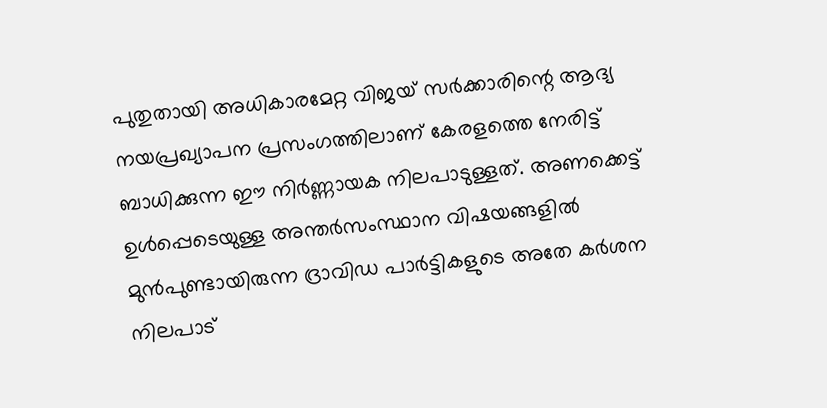പുതുതായി അധികാരമേറ്റ വിജയ് സർക്കാരിന്റെ ആദ്യ നയപ്രഖ്യാപന പ്രസംഗത്തിലാണ് കേരളത്തെ നേരിട്ട് ബാധിക്കുന്ന ഈ നിർണ്ണായക നിലപാടുള്ളത്. അണക്കെട്ട് ഉൾപ്പെടെയുള്ള അന്തർസംസ്ഥാന വിഷയങ്ങളിൽ മുൻപുണ്ടായിരുന്ന ദ്രാവിഡ പാർട്ടികളുടെ അതേ കർശന നിലപാട്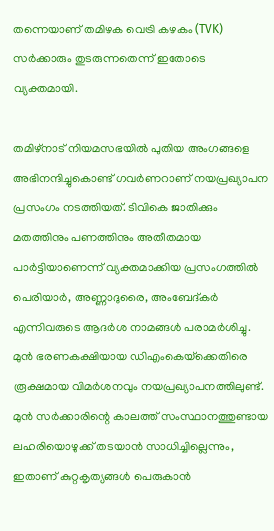തന്നെയാണ് തമിഴക വെട്രി കഴകം (TVK) സർക്കാരും തുടരുന്നതെന്ന് ഇതോടെ വ്യക്തമായി.

തമിഴ്നാട് നിയമസഭയിൽ പുതിയ അംഗങ്ങളെ അഭിനന്ദിച്ചുകൊണ്ട് ഗവർണറാണ് നയപ്രഖ്യാപന പ്രസംഗം നടത്തിയത്. ടിവികെ ജാതിക്കും മതത്തിനും പണത്തിനും അതീതമായ പാർട്ടിയാണെന്ന് വ്യക്തമാക്കിയ പ്രസംഗത്തിൽ പെരിയാർ, അണ്ണാദുരൈ, അംബേദ്കർ എന്നിവരുടെ ആദർശ നാമങ്ങൾ പരാമർശിച്ചു. മുൻ ഭരണകക്ഷിയായ ഡിഎംകെയ്‌ക്കെതിരെ രൂക്ഷമായ വിമർശനവും നയപ്രഖ്യാപനത്തിലുണ്ട്. മുൻ സർക്കാരിന്റെ കാലത്ത് സംസ്ഥാനത്തുണ്ടായ ലഹരിയൊഴുക്ക് തടയാൻ സാധിച്ചില്ലെന്നും, ഇതാണ് കുറ്റകൃത്യങ്ങൾ പെരുകാൻ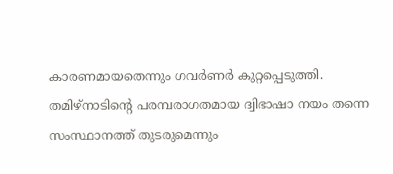കാരണമായതെന്നും ഗവർണർ കുറ്റപ്പെടുത്തി. തമിഴ്‌നാടിന്റെ പരമ്പരാഗതമായ ദ്വിഭാഷാ നയം തന്നെ സംസ്ഥാനത്ത് തുടരുമെന്നും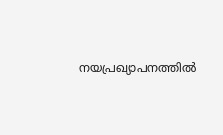നയപ്രഖ്യാപനത്തിൽ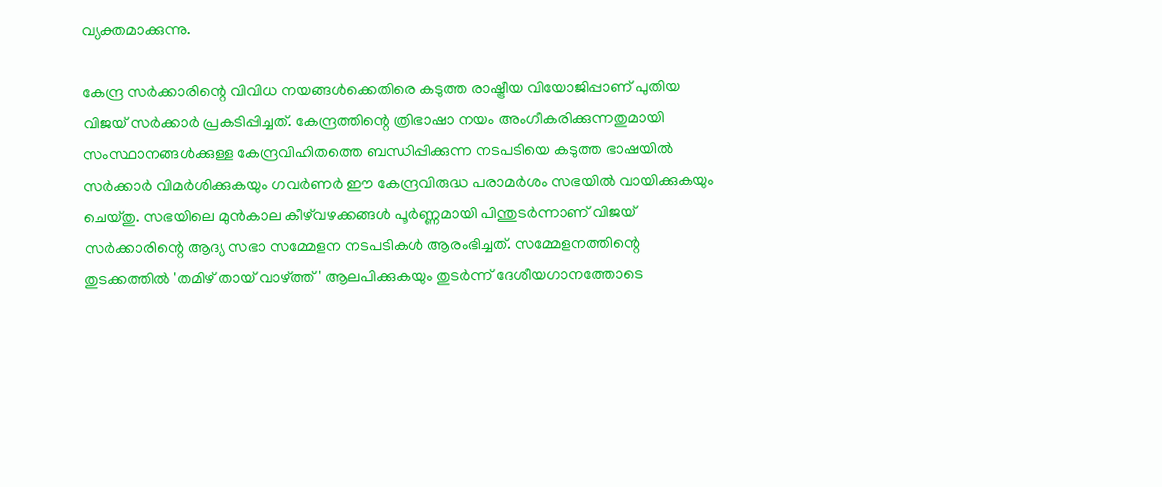വ്യക്തമാക്കുന്നു.

കേന്ദ്ര സർക്കാരിന്റെ വിവിധ നയങ്ങൾക്കെതിരെ കടുത്ത രാഷ്ട്രീയ വിയോജിപ്പാണ് പുതിയ വിജയ് സർക്കാർ പ്രകടിപ്പിച്ചത്. കേന്ദ്രത്തിന്റെ ത്രിഭാഷാ നയം അംഗീകരിക്കുന്നതുമായി സംസ്ഥാനങ്ങൾക്കുള്ള കേന്ദ്രവിഹിതത്തെ ബന്ധിപ്പിക്കുന്ന നടപടിയെ കടുത്ത ഭാഷയിൽ സർക്കാർ വിമർശിക്കുകയും ഗവർണർ ഈ കേന്ദ്രവിരുദ്ധ പരാമർശം സഭയിൽ വായിക്കുകയും ചെയ്തു. സഭയിലെ മുൻകാല കീഴ്‌വഴക്കങ്ങൾ പൂർണ്ണമായി പിന്തുടർന്നാണ് വിജയ് സർക്കാരിന്റെ ആദ്യ സഭാ സമ്മേളന നടപടികൾ ആരംഭിച്ചത്. സമ്മേളനത്തിന്റെ തുടക്കത്തിൽ 'തമിഴ് തായ് വാഴ്ത്ത്' ആലപിക്കുകയും തുടർന്ന് ദേശീയഗാനത്തോടെ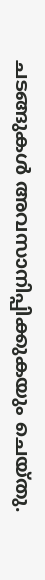ചടങ്ങുകൾ അവസാനിപ്പിക്കുകയും ചെയ്തു.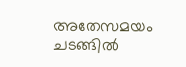അതേസമയം ചടങ്ങിൽ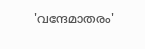'വന്ദേമാതരം'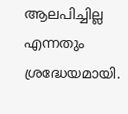ആലപിച്ചില്ല എന്നതും ശ്രദ്ധേയമായി.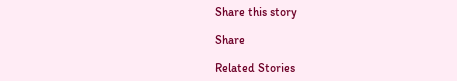Share this story

Share

Related Stories